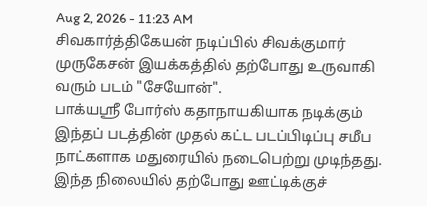Aug 2, 2026 - 11:23 AM
சிவகார்த்திகேயன் நடிப்பில் சிவக்குமார் முருகேசன் இயக்கத்தில் தற்போது உருவாகி வரும் படம் "சேயோன்".
பாக்யஸ்ரீ போர்ஸ் கதாநாயகியாக நடிக்கும் இந்தப் படத்தின் முதல் கட்ட படப்பிடிப்பு சமீப நாட்களாக மதுரையில் நடைபெற்று முடிந்தது.
இந்த நிலையில் தற்போது ஊட்டிக்குச்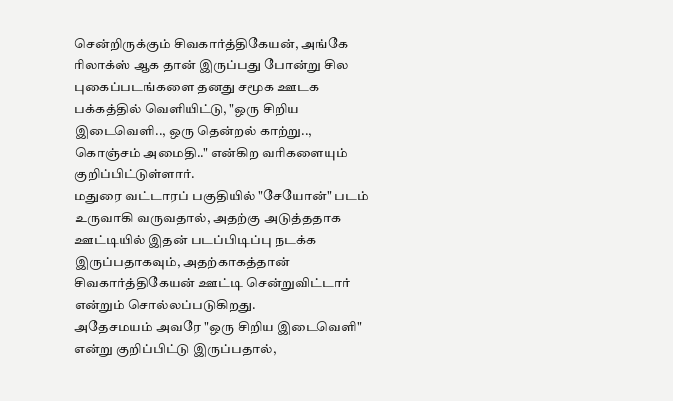சென்றிருக்கும் சிவகார்த்திகேயன், அங்கே ரிலாக்ஸ் ஆக தான் இருப்பது போன்று சில புகைப்படங்களை தனது சமூக ஊடக பக்கத்தில் வெளியிட்டு, "ஒரு சிறிய இடைவெளி.., ஒரு தென்றல் காற்று.., கொஞ்சம் அமைதி.." என்கிற வரிகளையும் குறிப்பிட்டுள்ளார்.
மதுரை வட்டாரப் பகுதியில் "சேயோன்" படம் உருவாகி வருவதால், அதற்கு அடுத்ததாக ஊட்டியில் இதன் படப்பிடிப்பு நடக்க இருப்பதாகவும், அதற்காகத்தான் சிவகார்த்திகேயன் ஊட்டி சென்றுவிட்டார் என்றும் சொல்லப்படுகிறது.
அதேசமயம் அவரே "ஒரு சிறிய இடைவெளி" என்று குறிப்பிட்டு இருப்பதால்,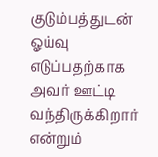குடும்பத்துடன் ஓய்வு எடுப்பதற்காக அவர் ஊட்டி வந்திருக்கிறார் என்றும்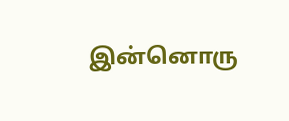இன்னொரு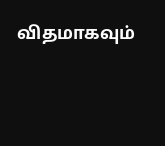விதமாகவும்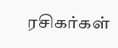ரசிகர்கள்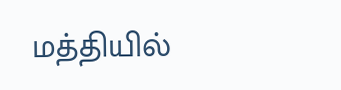மத்தியில்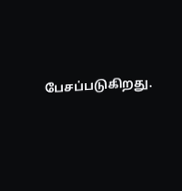பேசப்படுகிறது.